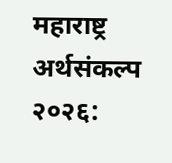महाराष्ट्र अर्थसंकल्प २०२६: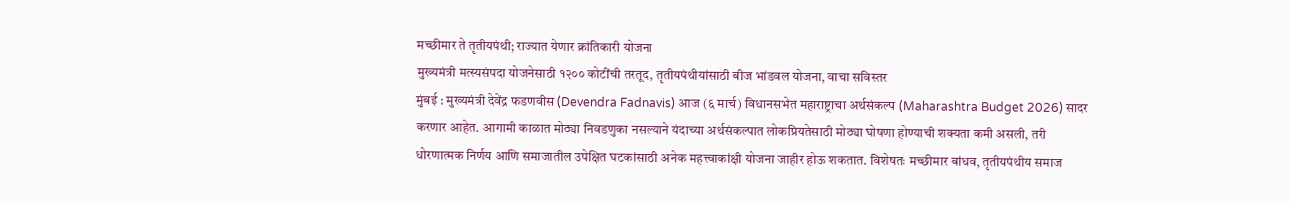मच्छीमार ते तृतीयपंथी; राज्यात येणार क्रांतिकारी योजना
मुख्यमंत्री मत्स्यसंपदा योजनेसाठी १२०० कोटींची तरतूद, तृतीयपंथीयांसाठी बीज भांडवल योजना, वाचा सविस्तर
मुंबई : मुख्यमंत्री देवेंद्र फडणवीस (Devendra Fadnavis) आज (६ मार्च) विधानसभेत महाराष्ट्राचा अर्थसंकल्प (Maharashtra Budget 2026) सादर करणार आहेत. आगामी काळात मोठ्या निवडणुका नसल्याने यंदाच्या अर्थसंकल्पात लोकप्रियतेसाठी मोठ्या घोषणा होण्याची शक्यता कमी असली, तरी धोरणात्मक निर्णय आणि समाजातील उपेक्षित घटकांसाठी अनेक महत्त्वाकांक्षी योजना जाहीर होऊ शकतात. विशेषतः मच्छीमार बांधव, तृतीयपंथीय समाज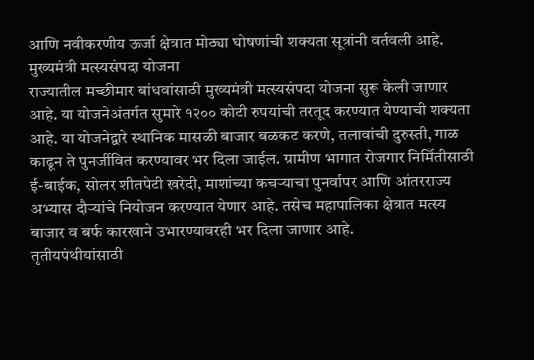आणि नवीकरणीय ऊर्जा क्षेत्रात मोठ्या घोषणांची शक्यता सूत्रांनी वर्तवली आहे.
मुख्यमंत्री मत्स्यसंपदा योजना
राज्यातील मच्छीमार बांधवांसाठी मुख्यमंत्री मत्स्यसंपदा योजना सुरू केली जाणार आहे. या योजनेअंतर्गत सुमारे १२०० कोटी रुपयांची तरतूद करण्यात येण्याची शक्यता आहे. या योजनेद्वारे स्थानिक मासळी बाजार बळकट करणे, तलावांची दुरुस्ती, गाळ काढून ते पुनर्जीवित करण्यावर भर दिला जाईल. ग्रामीण भागात रोजगार निर्मितीसाठी ई-बाईक, सोलर शीतपेटी खरेदी, माशांच्या कचऱ्याचा पुनर्वापर आणि आंतरराज्य अभ्यास दौऱ्यांचे नियोजन करण्यात येणार आहे. तसेच महापालिका क्षेत्रात मत्स्य बाजार व बर्फ कारखाने उभारण्यावरही भर दिला जाणार आहे.
तृतीयपंथीयांसाठी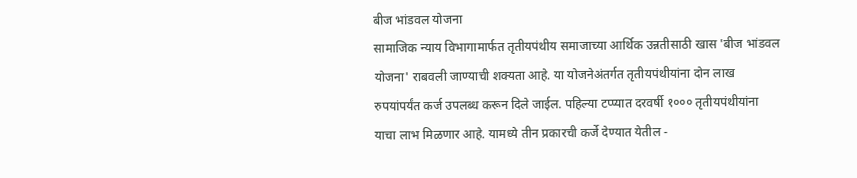बीज भांडवल योजना
सामाजिक न्याय विभागामार्फत तृतीयपंथीय समाजाच्या आर्थिक उन्नतीसाठी खास 'बीज भांडवल योजना' राबवली जाण्याची शक्यता आहे. या योजनेअंतर्गत तृतीयपंथीयांना दोन लाख रुपयांपर्यंत कर्ज उपलब्ध करून दिले जाईल. पहिल्या टप्प्यात दरवर्षी १००० तृतीयपंथीयांना याचा लाभ मिळणार आहे. यामध्ये तीन प्रकारची कर्जे देण्यात येतील -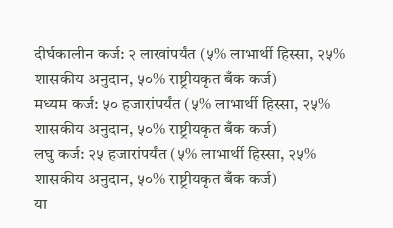दीर्घकालीन कर्ज: २ लाखांपर्यंत (५% लाभार्थी हिस्सा, २५% शासकीय अनुदान, ५०% राष्ट्रीयकृत बँक कर्ज)
मध्यम कर्ज: ५० हजारांपर्यंत (५% लाभार्थी हिस्सा, २५% शासकीय अनुदान, ५०% राष्ट्रीयकृत बँक कर्ज)
लघु कर्ज: २५ हजारांपर्यंत (५% लाभार्थी हिस्सा, २५% शासकीय अनुदान, ५०% राष्ट्रीयकृत बँक कर्ज)
या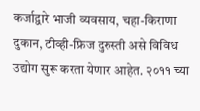कर्जाद्वारे भाजी व्यवसाय, चहा-किराणा दुकान, टीव्ही-फ्रिज दुरुस्ती असे विविध उद्योग सुरू करता येणार आहेत. २०११ च्या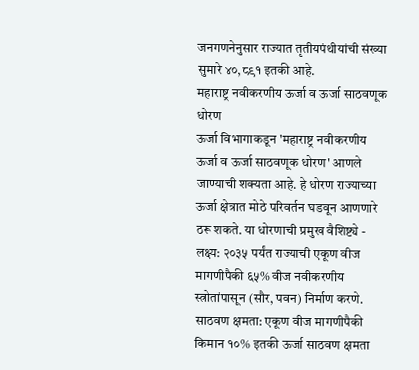जनगणनेनुसार राज्यात तृतीयपंथीयांची संख्या सुमारे ४०,८९१ इतकी आहे.
महाराष्ट्र नवीकरणीय ऊर्जा व ऊर्जा साठवणूक धोरण
ऊर्जा विभागाकडून 'महाराष्ट्र नवीकरणीय ऊर्जा व ऊर्जा साठवणूक धोरण' आणले जाण्याची शक्यता आहे. हे धोरण राज्याच्या ऊर्जा क्षेत्रात मोठे परिवर्तन घडवून आणणारे ठरू शकते. या धोरणाची प्रमुख वैशिष्ट्ये -
लक्ष्य: २०३५ पर्यंत राज्याची एकूण वीज मागणीपैकी ६५% वीज नवीकरणीय स्त्रोतांपासून (सौर, पवन) निर्माण करणे.
साठवण क्षमता: एकूण वीज मागणीपैकी किमान १०% इतकी ऊर्जा साठवण क्षमता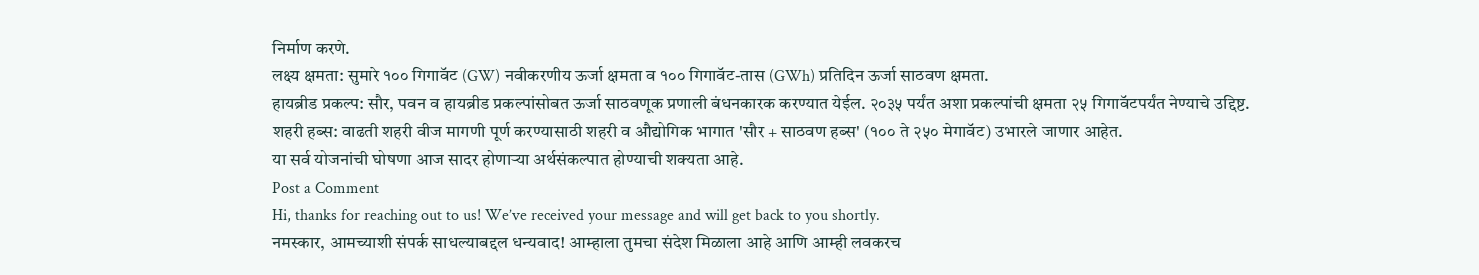निर्माण करणे.
लक्ष्य क्षमता: सुमारे १०० गिगावॅट (GW) नवीकरणीय ऊर्जा क्षमता व १०० गिगावॅट-तास (GWh) प्रतिदिन ऊर्जा साठवण क्षमता.
हायब्रीड प्रकल्प: सौर, पवन व हायब्रीड प्रकल्पांसोबत ऊर्जा साठवणूक प्रणाली बंधनकारक करण्यात येईल. २०३५ पर्यंत अशा प्रकल्पांची क्षमता २५ गिगावॅटपर्यंत नेण्याचे उद्दिष्ट.
शहरी हब्स: वाढती शहरी वीज मागणी पूर्ण करण्यासाठी शहरी व औद्योगिक भागात 'सौर + साठवण हब्स' (१०० ते २५० मेगावॅट) उभारले जाणार आहेत.
या सर्व योजनांची घोषणा आज सादर होणाऱ्या अर्थसंकल्पात होण्याची शक्यता आहे.
Post a Comment
Hi, thanks for reaching out to us! We’ve received your message and will get back to you shortly.
नमस्कार, आमच्याशी संपर्क साधल्याबद्दल धन्यवाद! आम्हाला तुमचा संदेश मिळाला आहे आणि आम्ही लवकरच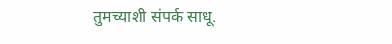तुमच्याशी संपर्क साधू.